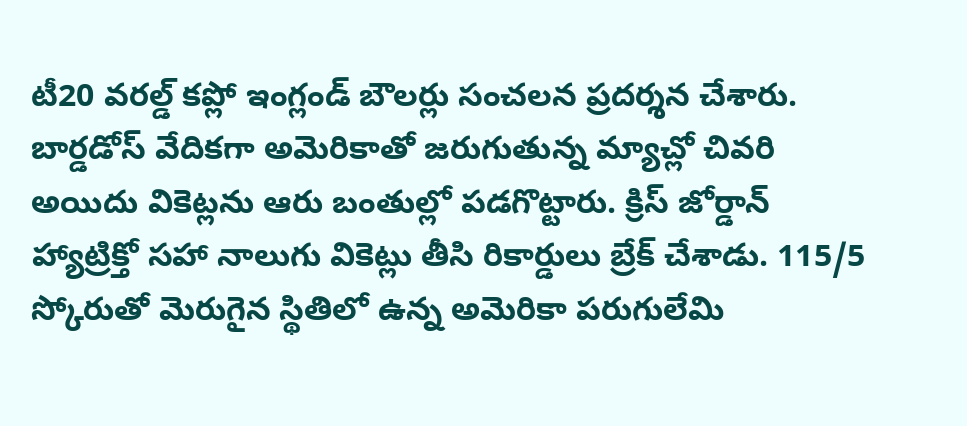టీ20 వరల్డ్ కప్లో ఇంగ్లండ్ బౌలర్లు సంచలన ప్రదర్శన చేశారు. బార్డడోస్ వేదికగా అమెరికాతో జరుగుతున్న మ్యాచ్లో చివరి అయిదు వికెట్లను ఆరు బంతుల్లో పడగొట్టారు. క్రిస్ జోర్డాన్ హ్యాట్రిక్తో సహా నాలుగు వికెట్లు తీసి రికార్డులు బ్రేక్ చేశాడు. 115/5 స్కోరుతో మెరుగైన స్థితిలో ఉన్న అమెరికా పరుగులేమి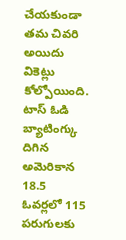చేయకుండా తమ చివరి అయిదు వికెట్లు కోల్పోయింది.
టాస్ ఓడి బ్యాటింగ్కు దిగిన అమెరికాన 18.5 ఓవర్లలో 115 పరుగులకు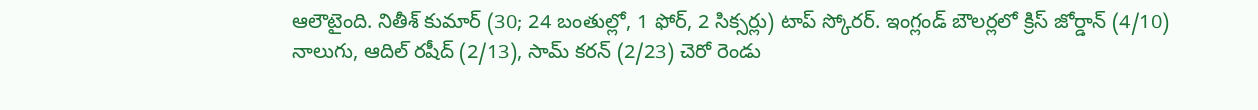ఆలౌటైంది. నితీశ్ కుమార్ (30; 24 బంతుల్లో, 1 ఫోర్, 2 సిక్సర్లు) టాప్ స్కోరర్. ఇంగ్లండ్ బౌలర్లలో క్రిస్ జోర్డాన్ (4/10) నాలుగు, ఆదిల్ రషీద్ (2/13), సామ్ కరన్ (2/23) చెరో రెండు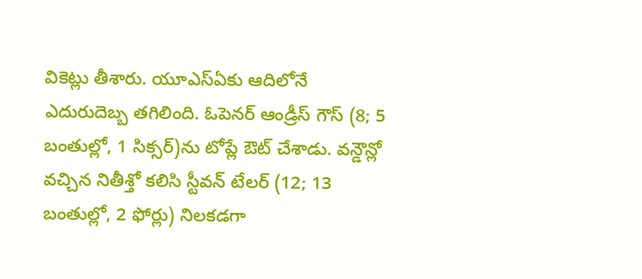వికెట్లు తీశారు. యూఎస్ఏకు ఆదిలోనే ఎదురుదెబ్బ తగిలింది. ఓపెనర్ ఆండ్రీస్ గౌస్ (8; 5 బంతుల్లో, 1 సిక్సర్)ను టోప్లే ఔట్ చేశాడు. వన్డౌన్లో వచ్చిన నితీశ్తో కలిసి స్టీవన్ టేలర్ (12; 13 బంతుల్లో, 2 ఫోర్లు) నిలకడగా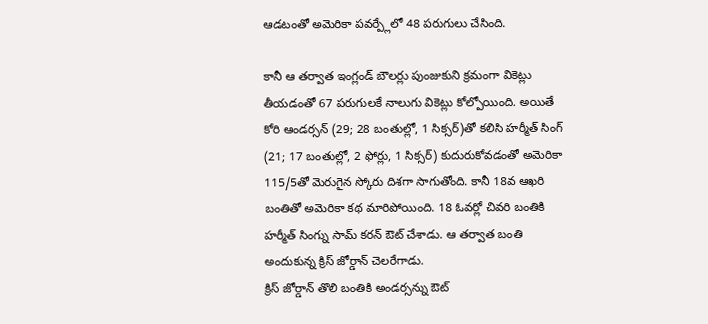ఆడటంతో అమెరికా పవర్ప్లేలో 48 పరుగులు చేసింది.

కానీ ఆ తర్వాత ఇంగ్లండ్ బౌలర్లు పుంజుకుని క్రమంగా వికెట్లు తీయడంతో 67 పరుగులకే నాలుగు వికెట్లు కోల్పోయింది. అయితే కోరి ఆండర్సన్ (29; 28 బంతుల్లో, 1 సిక్సర్)తో కలిసి హర్మీత్ సింగ్ (21; 17 బంతుల్లో, 2 ఫోర్లు, 1 సిక్సర్) కుదురుకోవడంతో అమెరికా 115/5తో మెరుగైన స్కోరు దిశగా సాగుతోంది. కానీ 18వ ఆఖరి బంతితో అమెరికా కథ మారిపోయింది. 18 ఓవర్లో చివరి బంతికి హర్మీత్ సింగ్ను సామ్ కరన్ ఔట్ చేశాడు. ఆ తర్వాత బంతి అందుకున్న క్రిస్ జోర్డాన్ చెలరేగాడు.
క్రిస్ జోర్డాన్ తొలి బంతికి అండర్సన్ను ఔట్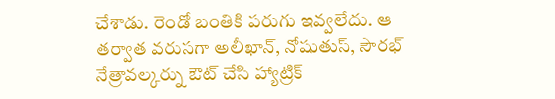చేశాడు. రెండో బంతికి పరుగు ఇవ్వలేదు. ఆ తర్వాత వరుసగా అలీఖాన్, నోషుతుస్, సౌరభ్ నేత్రావల్కర్ను ఔట్ చేసి హ్యాట్రిక్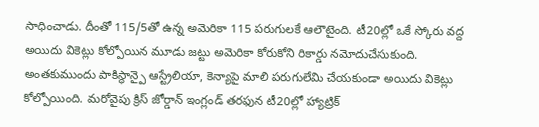సాధించాడు. దీంతో 115/5తో ఉన్న అమెరికా 115 పరుగులకే ఆలౌటైంది. టీ20ల్లో ఒకే స్కోరు వద్ద అయిదు వికెట్లు కోల్పోయిన మూడు జట్టు అమెరికా కోరుకోని రికార్డు నమోదుచేసుకుంది. అంతకుముందు పాకిస్థాన్పై ఆస్ట్రేలియా, కెన్యాపై మాలి పరుగులేమి చేయకుండా అయిదు వికెట్లు కోల్పోయింది. మరోవైపు క్రిస్ జోర్డాన్ ఇంగ్లండ్ తరఫున టీ20ల్లో హ్యాట్రిక్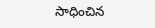సాధించిన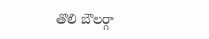తొలి బౌలర్గా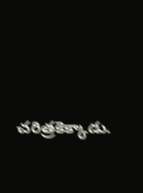చరిత్రకెక్కాడు.